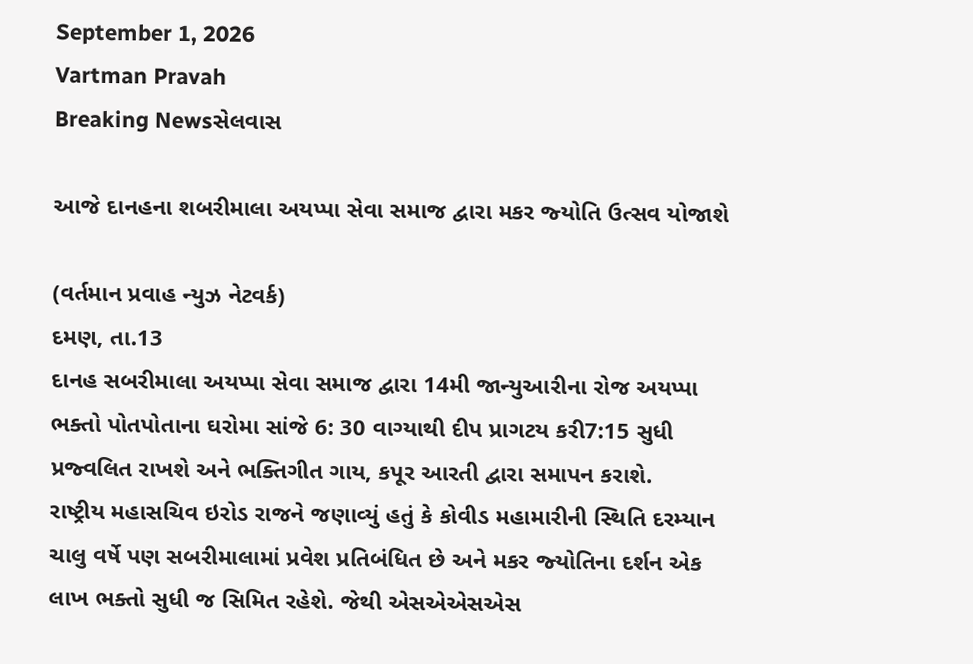September 1, 2026
Vartman Pravah
Breaking Newsસેલવાસ

આજે દાનહના શબરીમાલા અયપ્‍પા સેવા સમાજ દ્વારા મકર જ્‍યોતિ ઉત્‍સવ યોજાશે

(વર્તમાન પ્રવાહ ન્‍યુઝ નેટવર્ક)
દમણ, તા.13
દાનહ સબરીમાલા અયપ્‍પા સેવા સમાજ દ્વારા 14મી જાન્‍યુઆરીના રોજ અયપ્‍પા ભક્‍તો પોતપોતાના ઘરોમા સાંજે 6: 30 વાગ્‍યાથી દીપ પ્રાગટય કરી7:15 સુધી પ્રજ્‍વલિત રાખશે અને ભક્‍તિગીત ગાય, કપૂર આરતી દ્વારા સમાપન કરાશે.
રાષ્‍ટ્રીય મહાસચિવ ઇરોડ રાજને જણાવ્‍યું હતું કે કોવીડ મહામારીની સ્‍થિતિ દરમ્‍યાન ચાલુ વર્ષે પણ સબરીમાલામાં પ્રવેશ પ્રતિબંધિત છે અને મકર જ્‍યોતિના દર્શન એક લાખ ભક્‍તો સુધી જ સિમિત રહેશે. જેથી એસએએસએસ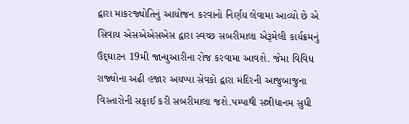દ્વારા માકરજ્‍યોતિનું આયોજન કરવાનો નિર્ણય લેવામા આવ્‍યો છે એ સિવાય એસએએસએસ દ્વારા સ્‍વચ્‍છ સબરીમાલા એરૂમેલી કાર્યક્રમનું ઉદ્‌ઘાટન 19મી જાન્‍યુઆરીના રોજ કરવામા આવશે. જેમા વિવિધ રાજ્‍યોના અઢી હજાર અયપ્‍પા સેવકો દ્વારા મંદિરની આજુબાજુના વિસ્‍તારોની સફાઈ કરી સબરીમાલા જશે.પમ્‍પાથી સન્નીધાનમ સુધી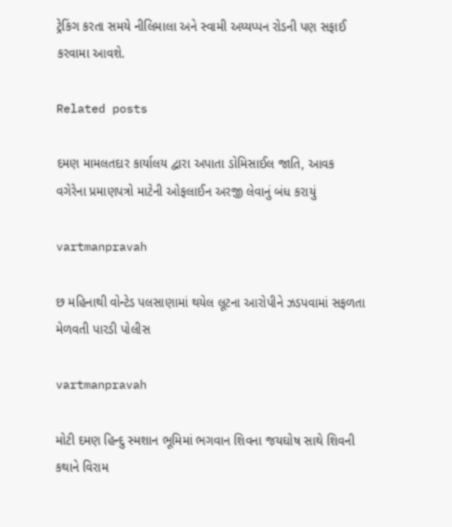ટ્રેકિંગ કરતા સમયે નીલિમાલા અને સ્‍વામી અય્‍યપ્‍પન રોડની પણ સફાઈ કરવામા આવશે.

Related posts

દમણ મામલતદાર કાર્યાલય દ્વારા અપાતા ડોમિસાઈલ જાતિ, આવક વગેરેના પ્રમાણપત્રો માટેની ઓફલાઈન અરજી લેવાનું બંધ કરાયું

vartmanpravah

છ મહિનાથી વોન્‍ટેડ પલસાણામાં થયેલ લૂટના આરોપીને ઝડપવામાં સફળતા મેળવતી પારડી પોલીસ

vartmanpravah

મોટી દમણ હિન્‍દુ સ્‍મશાન ભૂમિમાં ભગવાન શિવના જયઘોષ સાથે શિવની કથાને વિરામ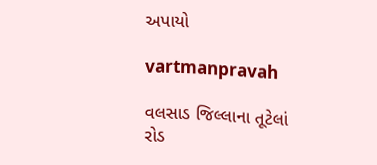અપાયો

vartmanpravah

વલસાડ જિલ્લાના તૂટેલાં રોડ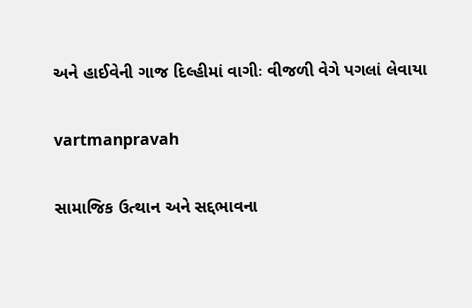અને હાઈવેની ગાજ દિલ્‍હીમાં વાગીઃ વીજળી વેગે પગલાં લેવાયા

vartmanpravah

સામાજિક ઉત્થાન અને સદ્દભાવના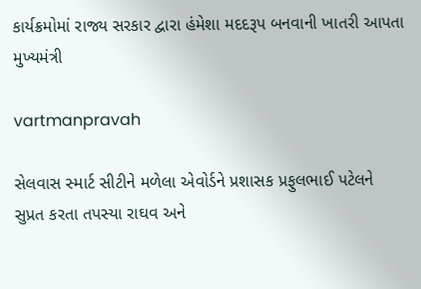કાર્યક્રમોમાં રાજ્ય સરકાર દ્વારા હંમેશા મદદરૂપ બનવાની ખાતરી આપતા મુખ્યમંત્રી

vartmanpravah

સેલવાસ સ્‍માર્ટ સીટીને મળેલા એવોર્ડને પ્રશાસક પ્રફુલભાઈ પટેલને સુપ્રત કરતા તપસ્‍યા રાઘવ અને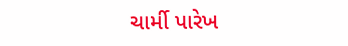ચાર્મી પારેખ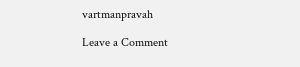vartmanpravah

Leave a Comment